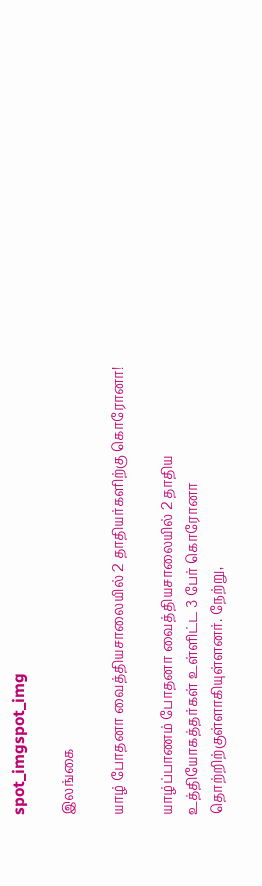spot_imgspot_img

இலங்கை

யாழ் போதனா வைத்தியசாலையில் 2 தாதியர்களிற்கு கொரோனா!

யாழ்ப்பாணம் போதனா வைத்தியசாலையில் 2 தாதிய உத்தியோகத்தர்கள் உள்ளிட்ட 3 பேர் கொரோனா தொற்றிற்குள்ளாகியுள்ளனர். நேற்று,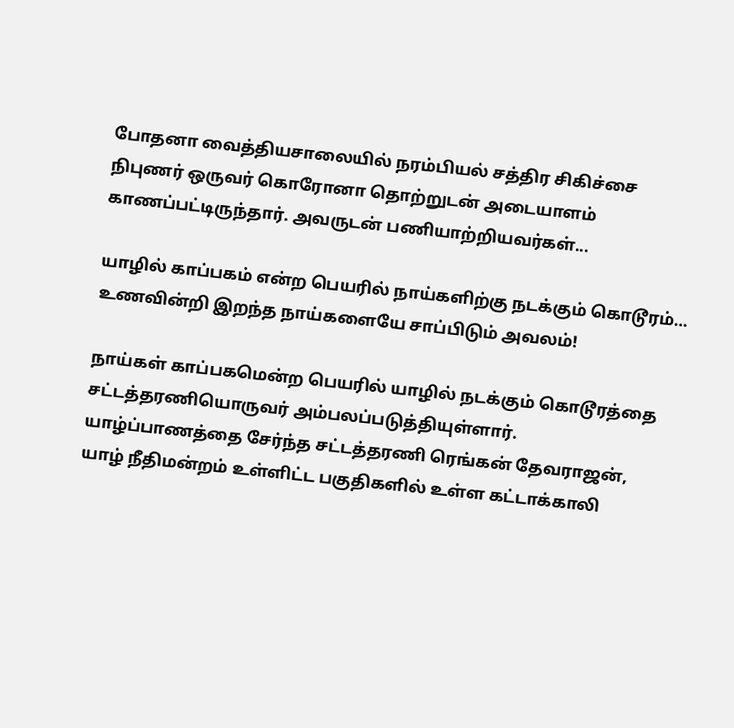போதனா வைத்தியசாலையில் நரம்பியல் சத்திர சிகிச்சை நிபுணர் ஒருவர் கொரோனா தொற்றுடன் அடையாளம் காணப்பட்டிருந்தார். அவருடன் பணியாற்றியவர்கள்...

யாழில் காப்பகம் என்ற பெயரில் நாய்களிற்கு நடக்கும் கொடூரம்… உணவின்றி இறந்த நாய்களையே சாப்பிடும் அவலம்!

நாய்கள் காப்பகமென்ற பெயரில் யாழில் நடக்கும் கொடூரத்தை சட்டத்தரணியொருவர் அம்பலப்படுத்தியுள்ளார். யாழ்ப்பாணத்தை சேர்ந்த சட்டத்தரணி ரெங்கன் தேவராஜன், யாழ் நீதிமன்றம் உள்ளிட்ட பகுதிகளில் உள்ள கட்டாக்காலி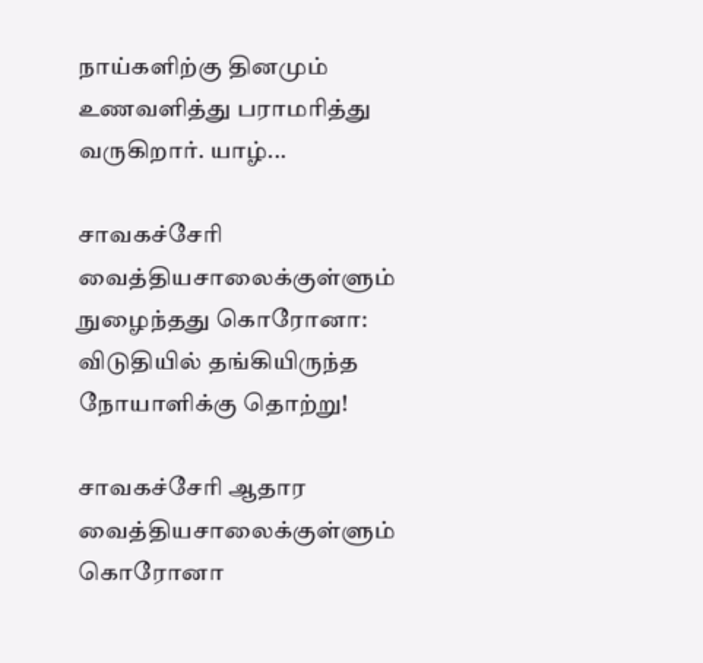நாய்களிற்கு தினமும் உணவளித்து பராமரித்து வருகிறார். யாழ்...

சாவகச்சேரி வைத்தியசாலைக்குள்ளும் நுழைந்தது கொரோனா: விடுதியில் தங்கியிருந்த நோயாளிக்கு தொற்று!

சாவகச்சேரி ஆதார வைத்தியசாலைக்குள்ளும் கொரோனா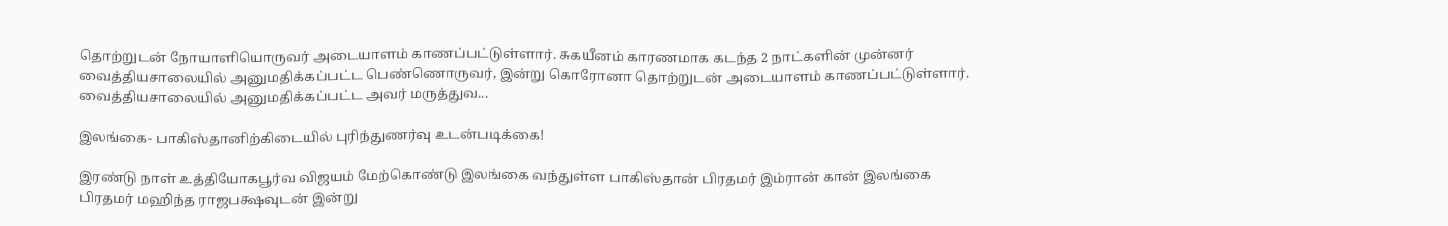தொற்றுடன் நோயாளியொருவர் அடையாளம் காணப்பட்டுள்ளார். சுகயீனம் காரணமாக கடந்த 2 நாட்களின் முன்னர் வைத்தியசாலையில் அனுமதிக்கப்பட்ட பெண்ணொருவர், இன்று கொரோனா தொற்றுடன் அடையாளம் காணப்பட்டுள்ளார். வைத்தியசாலையில் அனுமதிக்கப்பட்ட அவர் மருத்துவ...

இலங்கை- பாகிஸ்தானிற்கிடையில் புரிந்துணர்வு உடன்படிக்கை!

இரண்டு நாள் உத்தியோகபூர்வ விஜயம் மேற்கொண்டு இலங்கை வந்துள்ள பாகிஸ்தான் பிரதமர் இம்ரான் கான் இலங்கை பிரதமர் மஹிந்த ராஜபக்ஷவுடன் இன்று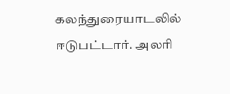கலந்துரையாடலில் ஈடுபட்டார். அலரி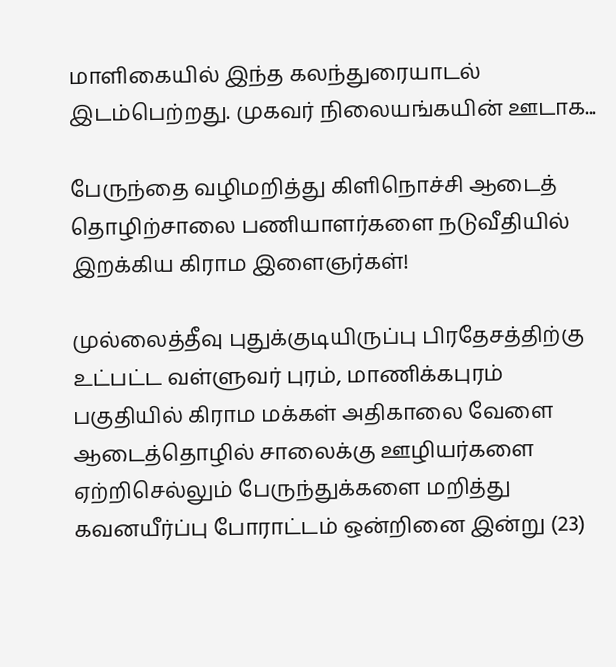மாளிகையில் இந்த கலந்துரையாடல் இடம்பெற்றது. முகவர் நிலையங்கயின் ஊடாக...

பேருந்தை வழிமறித்து கிளிநொச்சி ஆடைத் தொழிற்சாலை பணியாளர்களை நடுவீதியில் இறக்கிய கிராம இளைஞர்கள்!

முல்லைத்தீவு புதுக்குடியிருப்பு பிரதேசத்திற்கு உட்பட்ட வள்ளுவர் புரம், மாணிக்கபுரம் பகுதியில் கிராம மக்கள் அதிகாலை வேளை ஆடைத்தொழில் சாலைக்கு ஊழியர்களை ஏற்றிசெல்லும் பேருந்துக்களை மறித்து கவனயீர்ப்பு போராட்டம் ஒன்றினை இன்று (23)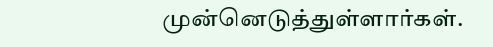முன்னெடுத்துள்ளார்கள்.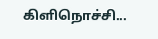கிளிநொச்சி...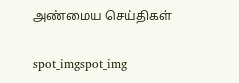அண்மைய செய்திகள்

spot_imgspot_img